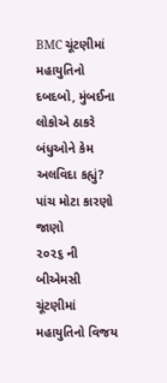BMC ચૂંટણીમાં મહાયુતિનો દબદબો, મુંબઈના લોકોએ ઠાકરે બંધુઓને કેમ અલવિદા કહ્યું? પાંચ મોટા કારણો જાણો
૨૦૨૬ ની બીએમસી ચૂંટણીમાં મહાયુતિનો વિજય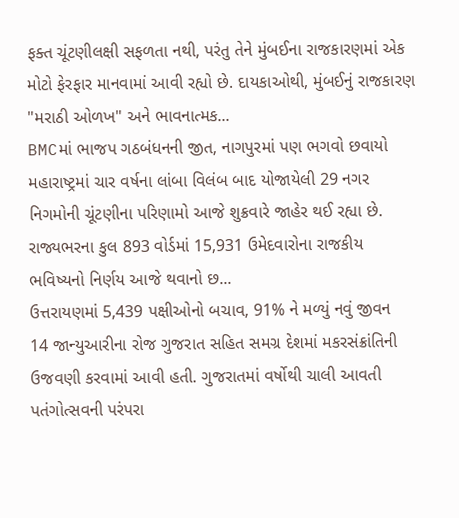ફક્ત ચૂંટણીલક્ષી સફળતા નથી, પરંતુ તેને મુંબઈના રાજકારણમાં એક મોટો ફેરફાર માનવામાં આવી રહ્યો છે. દાયકાઓથી, મુંબઈનું રાજકારણ "મરાઠી ઓળખ" અને ભાવનાત્મક...
BMCમાં ભાજપ ગઠબંધનની જીત, નાગપુરમાં પણ ભગવો છવાયો
મહારાષ્ટ્રમાં ચાર વર્ષના લાંબા વિલંબ બાદ યોજાયેલી 29 નગર નિગમોની ચૂંટણીના પરિણામો આજે શુક્રવારે જાહેર થઈ રહ્યા છે. રાજ્યભરના કુલ 893 વોર્ડમાં 15,931 ઉમેદવારોના રાજકીય ભવિષ્યનો નિર્ણય આજે થવાનો છ...
ઉત્તરાયણમાં 5,439 પક્ષીઓનો બચાવ, 91% ને મળ્યું નવું જીવન
14 જાન્યુઆરીના રોજ ગુજરાત સહિત સમગ્ર દેશમાં મકરસંક્રાંતિની ઉજવણી કરવામાં આવી હતી. ગુજરાતમાં વર્ષોથી ચાલી આવતી પતંગોત્સવની પરંપરા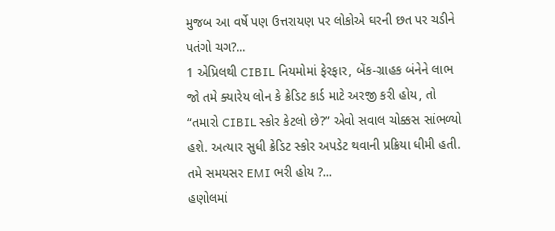મુજબ આ વર્ષે પણ ઉત્તરાયણ પર લોકોએ ઘરની છત પર ચડીને પતંગો ચગ?...
1 એપ્રિલથી CIBIL નિયમોમાં ફેરફાર, બેંક-ગ્રાહક બંનેને લાભ
જો તમે ક્યારેય લોન કે ક્રેડિટ કાર્ડ માટે અરજી કરી હોય, તો “તમારો CIBIL સ્કોર કેટલો છે?” એવો સવાલ ચોક્કસ સાંભળ્યો હશે. અત્યાર સુધી ક્રેડિટ સ્કોર અપડેટ થવાની પ્રક્રિયા ધીમી હતી. તમે સમયસર EMI ભરી હોય ?...
હણોલમાં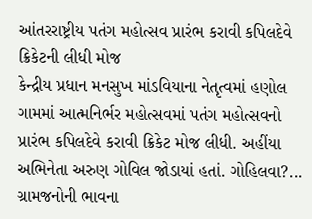આંતરરાષ્ટ્રીય પતંગ મહોત્સવ પ્રારંભ કરાવી કપિલદેવે ક્રિકેટની લીધી મોજ
કેન્દ્રીય પ્રધાન મનસુખ માંડવિયાના નેતૃત્વમાં હણોલ ગામમાં આત્મનિર્ભર મહોત્સવમાં પતંગ મહોત્સવનો પ્રારંભ કપિલદેવે કરાવી ક્રિકેટ મોજ લીધી. અહીંયા અભિનેતા અરુણ ગોવિલ જોડાયાં હતાં. ગોહિલવા?...
ગ્રામજનોની ભાવના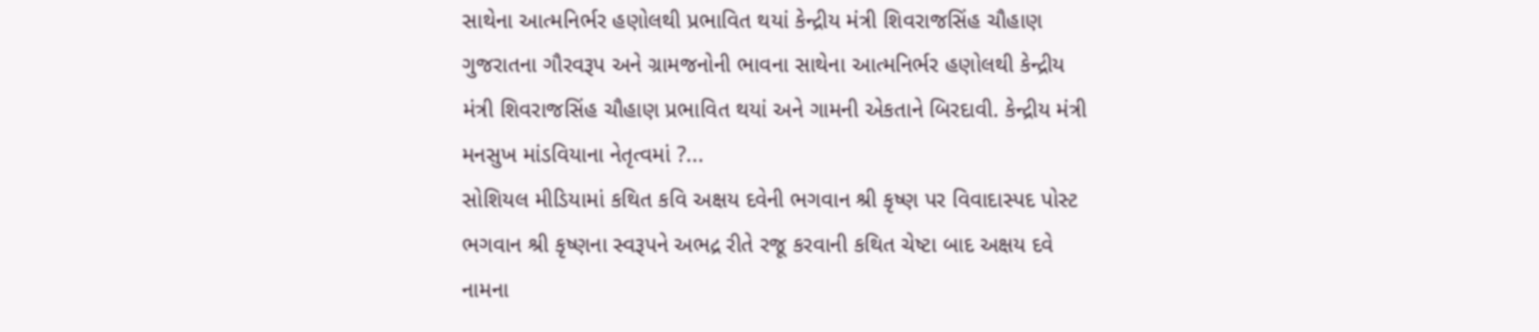સાથેના આત્મનિર્ભર હણોલથી પ્રભાવિત થયાં કેન્દ્રીય મંત્રી શિવરાજસિંહ ચૌહાણ
ગુજરાતના ગૌરવરૂપ અને ગ્રામજનોની ભાવના સાથેના આત્મનિર્ભર હણોલથી કેન્દ્રીય મંત્રી શિવરાજસિંહ ચૌહાણ પ્રભાવિત થયાં અને ગામની એકતાને બિરદાવી. કેન્દ્રીય મંત્રી મનસુખ માંડવિયાના નેતૃત્વમાં ?...
સોશિયલ મીડિયામાં કથિત કવિ અક્ષય દવેની ભગવાન શ્રી કૃષ્ણ પર વિવાદાસ્પદ પોસ્ટ
ભગવાન શ્રી કૃષ્ણના સ્વરૂપને અભદ્ર રીતે રજૂ કરવાની કથિત ચેષ્ટા બાદ અક્ષય દવે નામના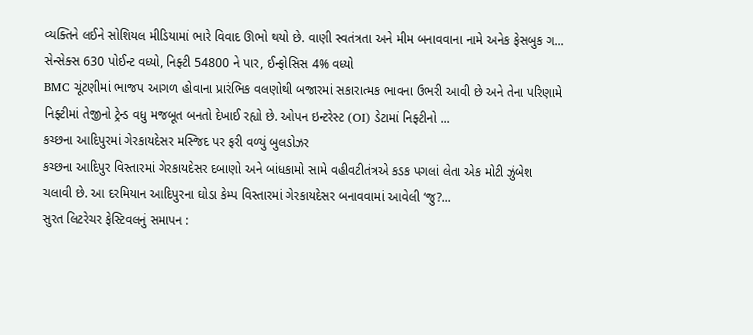વ્યક્તિને લઈને સોશિયલ મીડિયામાં ભારે વિવાદ ઊભો થયો છે. વાણી સ્વતંત્રતા અને મીમ બનાવવાના નામે અનેક ફેસબુક ગ...
સેન્સેક્સ 630 પોઈન્ટ વધ્યો, નિફ્ટી 54800 ને પાર, ઈન્ફોસિસ 4% વધ્યો
BMC ચૂંટણીમાં ભાજપ આગળ હોવાના પ્રારંભિક વલણોથી બજારમાં સકારાત્મક ભાવના ઉભરી આવી છે અને તેના પરિણામે નિફ્ટીમાં તેજીનો ટ્રેન્ડ વધુ મજબૂત બનતો દેખાઈ રહ્યો છે. ઓપન ઇન્ટરેસ્ટ (OI) ડેટામાં નિફ્ટીનો ...
કચ્છના આદિપુરમાં ગેરકાયદેસર મસ્જિદ પર ફરી વળ્યું બુલડોઝર
કચ્છના આદિપુર વિસ્તારમાં ગેરકાયદેસર દબાણો અને બાંધકામો સામે વહીવટીતંત્રએ કડક પગલાં લેતા એક મોટી ઝુંબેશ ચલાવી છે. આ દરમિયાન આદિપુરના ઘોડા કેમ્પ વિસ્તારમાં ગેરકાયદેસર બનાવવામાં આવેલી ‘જુ?...
સુરત લિટરેચર ફેસ્ટિવલનું સમાપન :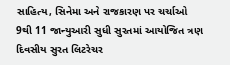સાહિત્ય, સિનેમા અને રાજકારણ પર ચર્ચાઓ
9થી 11 જાન્યુઆરી સુધી સુરતમાં આયોજિત ત્રણ દિવસીય સુરત લિટરેચર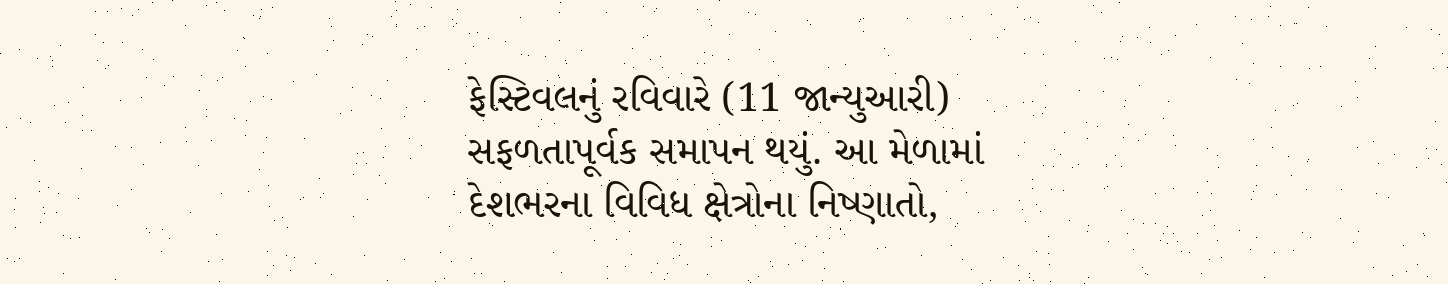ફેસ્ટિવલનું રવિવારે (11 જાન્યુઆરી) સફળતાપૂર્વક સમાપન થયું. આ મેળામાં દેશભરના વિવિધ ક્ષેત્રોના નિષ્ણાતો,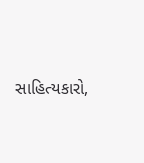સાહિત્યકારો,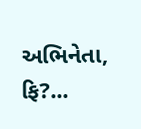અભિનેતા, ફિ?...